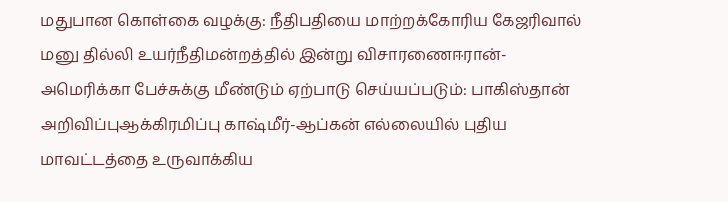மதுபான கொள்கை வழக்கு: நீதிபதியை மாற்றக்கோரிய கேஜரிவால் மனு தில்லி உயர்நீதிமன்றத்தில் இன்று விசாரணைஈரான்-அமெரிக்கா பேச்சுக்கு மீண்டும் ஏற்பாடு செய்யப்படும்: பாகிஸ்தான் அறிவிப்புஆக்கிரமிப்பு காஷ்மீர்-ஆப்கன் எல்லையில் புதிய மாவட்டத்தை உருவாக்கிய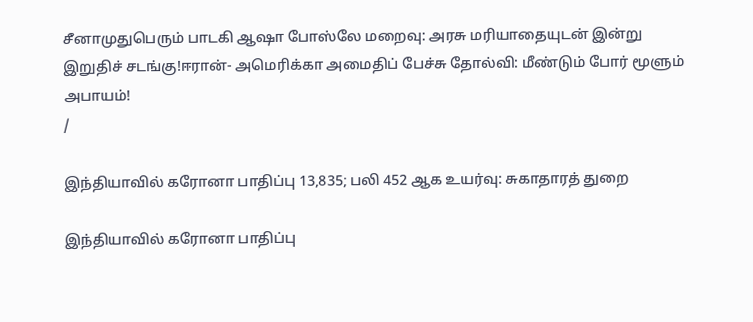சீனாமுதுபெரும் பாடகி ஆஷா போஸ்லே மறைவு: அரசு மரியாதையுடன் இன்று இறுதிச் சடங்கு!ஈரான்- அமெரிக்கா அமைதிப் பேச்சு தோல்வி: மீண்டும் போர் மூளும் அபாயம்!
/

இந்தியாவில் கரோனா பாதிப்பு 13,835; பலி 452 ஆக உயர்வு: சுகாதாரத் துறை

இந்தியாவில் கரோனா பாதிப்பு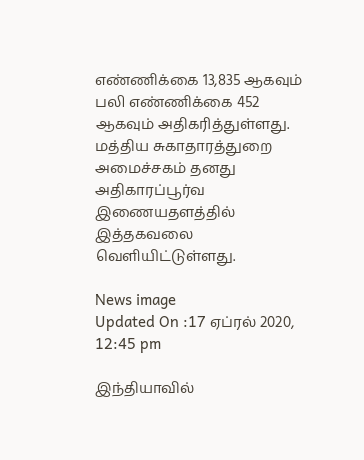எண்ணிக்கை 13,835 ஆகவும் பலி எண்ணிக்கை 452 ஆகவும் அதிகரித்துள்ளது. மத்திய சுகாதாரத்துறை அமைச்சகம் தனது அதிகாரப்பூர்வ இணையதளத்தில் இத்தகவலை வெளியிட்டுள்ளது.

News image
Updated On :17 ஏப்ரல் 2020, 12:45 pm

இந்தியாவில்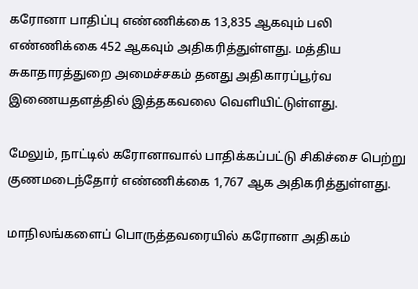கரோனா பாதிப்பு எண்ணிக்கை 13,835 ஆகவும் பலி எண்ணிக்கை 452 ஆகவும் அதிகரித்துள்ளது. மத்திய சுகாதாரத்துறை அமைச்சகம் தனது அதிகாரப்பூர்வ இணையதளத்தில் இத்தகவலை வெளியிட்டுள்ளது.

மேலும், நாட்டில் கரோனாவால் பாதிக்கப்பட்டு சிகிச்சை பெற்று குணமடைந்தோர் எண்ணிக்கை 1,767 ஆக அதிகரித்துள்ளது.

மாநிலங்களைப் பொருத்தவரையில் கரோனா அதிகம்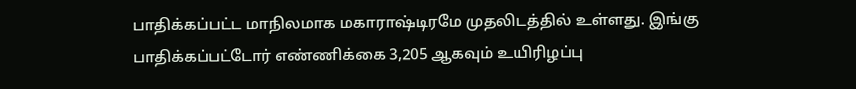பாதிக்கப்பட்ட மாநிலமாக மகாராஷ்டிரமே முதலிடத்தில் உள்ளது. இங்கு பாதிக்கப்பட்டோர் எண்ணிக்கை 3,205 ஆகவும் உயிரிழப்பு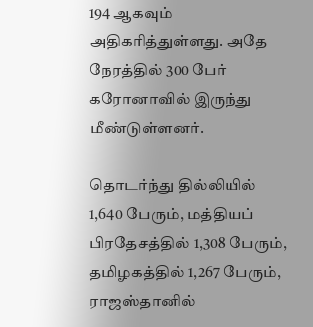194 ஆகவும் அதிகரித்துள்ளது. அதே நேரத்தில் 300 பேர் கரோனாவில் இருந்து மீண்டுள்ளனர்.

தொடர்ந்து தில்லியில் 1,640 பேரும், மத்தியப் பிரதேசத்தில் 1,308 பேரும், தமிழகத்தில் 1,267 பேரும், ராஜஸ்தானில்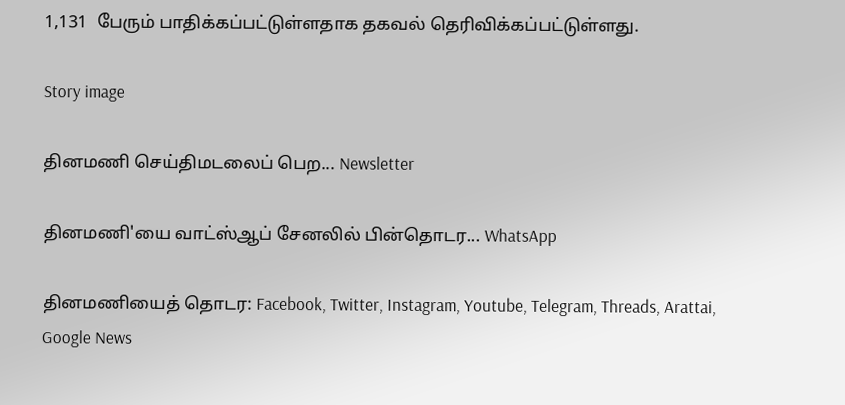1,131  பேரும் பாதிக்கப்பட்டுள்ளதாக தகவல் தெரிவிக்கப்பட்டுள்ளது.

Story image

தினமணி செய்திமடலைப் பெற... Newsletter

தினமணி'யை வாட்ஸ்ஆப் சேனலில் பின்தொடர... WhatsApp

தினமணியைத் தொடர: Facebook, Twitter, Instagram, Youtube, Telegram, Threads, Arattai, Google News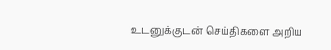உடனுக்குடன் செய்திகளை அறிய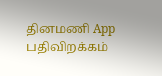தினமணி App பதிவிறக்கம்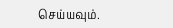செய்யவும்.